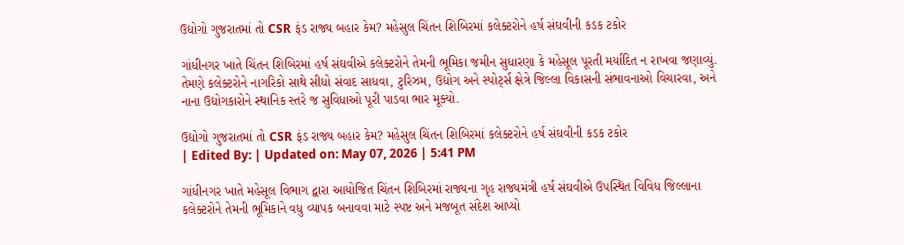ઉદ્યોગો ગુજરાતમાં તો CSR ફંડ રાજ્ય બહાર કેમ? મહેસુલ ચિંતન શિબિરમાં કલેક્ટરોને હર્ષ સંઘવીની કડક ટકોર

ગાંધીનગર ખાતે ચિંતન શિબિરમાં હર્ષ સંઘવીએ કલેક્ટરોને તેમની ભૂમિકા જમીન સુધારણા કે મહેસૂલ પૂરતી મર્યાદિત ન રાખવા જણાવ્યું. તેમણે કલેક્ટરોને નાગરિકો સાથે સીધો સંવાદ સાધવા, ટુરિઝમ, ઉદ્યોગ અને સ્પોર્ટ્સ ક્ષેત્રે જિલ્લા વિકાસની સંભાવનાઓ વિચારવા, અને નાના ઉદ્યોગકારોને સ્થાનિક સ્તરે જ સુવિધાઓ પૂરી પાડવા ભાર મૂક્યો.

ઉદ્યોગો ગુજરાતમાં તો CSR ફંડ રાજ્ય બહાર કેમ? મહેસુલ ચિંતન શિબિરમાં કલેક્ટરોને હર્ષ સંઘવીની કડક ટકોર
| Edited By: | Updated on: May 07, 2026 | 5:41 PM

ગાંધીનગર ખાતે મહેસૂલ વિભાગ દ્વારા આયોજિત ચિંતન શિબિરમાં રાજ્યના ગૃહ રાજ્યમંત્રી હર્ષ સંઘવીએ ઉપસ્થિત વિવિધ જિલ્લાના કલેક્ટરોને તેમની ભૂમિકાને વધુ વ્યાપક બનાવવા માટે સ્પષ્ટ અને મજબૂત સંદેશ આપ્યો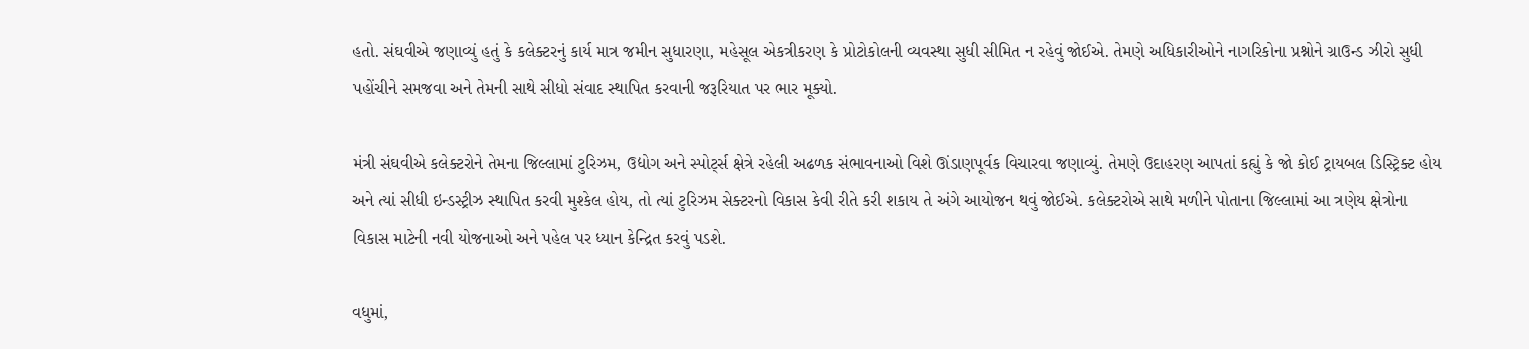હતો. સંઘવીએ જણાવ્યું હતું કે કલેક્ટરનું કાર્ય માત્ર જમીન સુધારણા, મહેસૂલ એકત્રીકરણ કે પ્રોટોકોલની વ્યવસ્થા સુધી સીમિત ન રહેવું જોઈએ. તેમણે અધિકારીઓને નાગરિકોના પ્રશ્નોને ગ્રાઉન્ડ ઝીરો સુધી પહોંચીને સમજવા અને તેમની સાથે સીધો સંવાદ સ્થાપિત કરવાની જરૂરિયાત પર ભાર મૂક્યો.

મંત્રી સંઘવીએ કલેક્ટરોને તેમના જિલ્લામાં ટુરિઝમ, ઉદ્યોગ અને સ્પોર્ટ્સ ક્ષેત્રે રહેલી અઢળક સંભાવનાઓ વિશે ઊંડાણપૂર્વક વિચારવા જણાવ્યું. તેમણે ઉદાહરણ આપતાં કહ્યું કે જો કોઈ ટ્રાયબલ ડિસ્ટ્રિક્ટ હોય અને ત્યાં સીધી ઇન્ડસ્ટ્રીઝ સ્થાપિત કરવી મુશ્કેલ હોય, તો ત્યાં ટુરિઝમ સેક્ટરનો વિકાસ કેવી રીતે કરી શકાય તે અંગે આયોજન થવું જોઈએ. કલેક્ટરોએ સાથે મળીને પોતાના જિલ્લામાં આ ત્રણેય ક્ષેત્રોના વિકાસ માટેની નવી યોજનાઓ અને પહેલ પર ધ્યાન કેન્દ્રિત કરવું પડશે.

વધુમાં,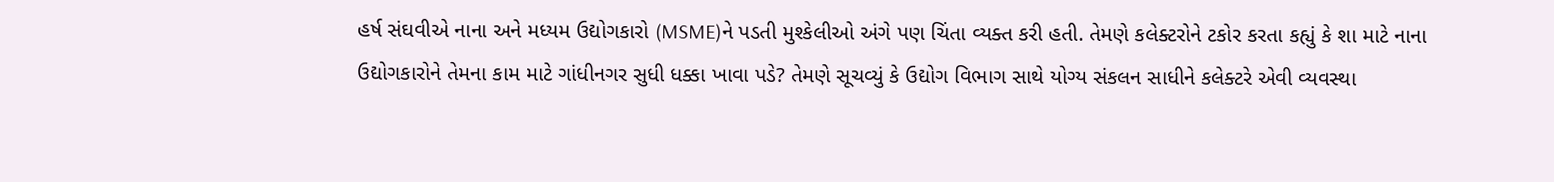હર્ષ સંઘવીએ નાના અને મધ્યમ ઉદ્યોગકારો (MSME)ને પડતી મુશ્કેલીઓ અંગે પણ ચિંતા વ્યક્ત કરી હતી. તેમણે કલેક્ટરોને ટકોર કરતા કહ્યું કે શા માટે નાના ઉદ્યોગકારોને તેમના કામ માટે ગાંધીનગર સુધી ધક્કા ખાવા પડે? તેમણે સૂચવ્યું કે ઉદ્યોગ વિભાગ સાથે યોગ્ય સંકલન સાધીને કલેક્ટરે એવી વ્યવસ્થા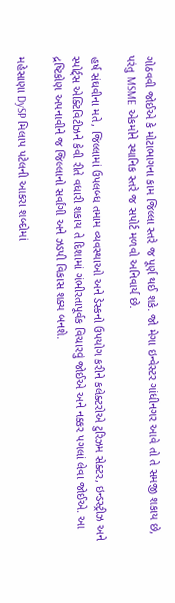ગોઠવવી જોઈએ કે મોટાભાગના કામ જિલ્લા સ્તરે જ પૂર્ણ થઈ શકે. જો મેગા ઇન્વેસ્ટર ગાંધીનગર આવે તો તે સમજી શકાય છે, પરંતુ MSME એકમોને સ્થાનિક સ્તરે જ સપોર્ટ મળવો અનિવાર્ય છે.

હર્ષ સંઘવીના મતે, જિલ્લામાં ઉપલબ્ધ તમામ વ્યવસ્થાઓ અને ડેસ્કનો ઉપયોગ કરીને કલેક્ટરોએ ટુરિઝમ સેક્ટર, ઇન્ડસ્ટ્રીઝ અને સ્પોર્ટ્સ એક્ટિવિટીઝને કેવી રીતે વધારી શકાય તે દિશામાં ગંભીરતાપૂર્વક વિચારવું જોઈએ અને નક્કર પગલાં લેવા જોઈએ. આ દ્રષ્ટિકોણ અપનાવીને જ જિલ્લાનો સર્વાંગી અને ઝડપી વિકાસ શક્ય બનશે.

મહેસાણા DySP મિલાપ પટેલની આકરા શબ્દોમાં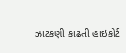ઝાટકણી કાઢતી હાઇકોર્ટ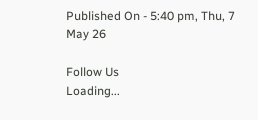Published On - 5:40 pm, Thu, 7 May 26

Follow Us
Loading...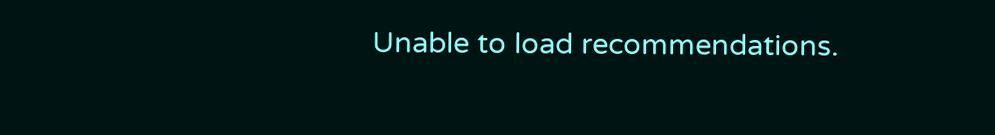Unable to load recommendations.